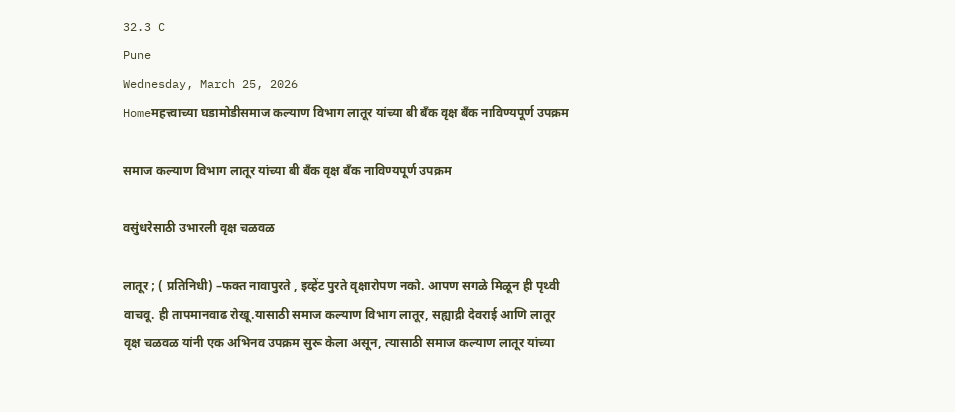32.3 C
Pune
Wednesday, March 25, 2026
Homeमहत्त्वाच्या घडामोडीसमाज कल्याण विभाग लातूर यांच्या बी बँक वृक्ष बँक नाविण्यपूर्ण उपक्रम

समाज कल्याण विभाग लातूर यांच्या बी बँक वृक्ष बँक नाविण्यपूर्ण उपक्रम

वसुंधरेसाठी उभारली वृक्ष चळवळ

लातूर ; ( प्रतिनिधी) –फक्त नावापुरते , इव्हेंट पुरते वृक्षारोपण नको. आपण सगळे मिळून ही पृथ्वी वाचवू. ही तापमानवाढ रोखू.यासाठी समाज कल्याण विभाग लातूर, सह्याद्री देवराई आणि लातूर वृक्ष चळवळ यांनी एक अभिनव उपक्रम सुरू केला असून, त्यासाठी समाज कल्याण लातूर यांच्या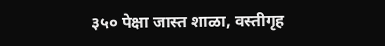३५० पेक्षा जास्त शाळा, वस्तीगृह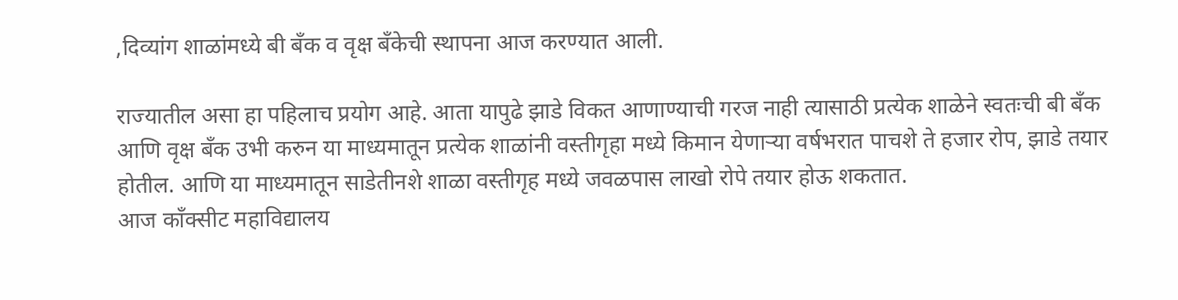,दिव्यांग शाळांमध्ये बी बँक व वृक्ष बँकेची स्थापना आज करण्यात आली.

राज्यातील असा हा पहिलाच प्रयोग आहे. आता यापुढे झाडे विकत आणाण्याची गरज नाही त्यासाठी प्रत्येक शाळेने स्वतःची बी बँक आणि वृक्ष बँक उभी करुन या माध्यमातून प्रत्येक शाळांनी वस्तीगृहा मध्ये किमान येणाऱ्या वर्षभरात पाचशे ते हजार रोप, झाडे तयार होतील. आणि या माध्यमातून साडेतीनशे शाळा वस्तीगृह मध्ये जवळपास लाखो रोपे तयार होऊ शकतात.
आज काँक्सीट महाविद्यालय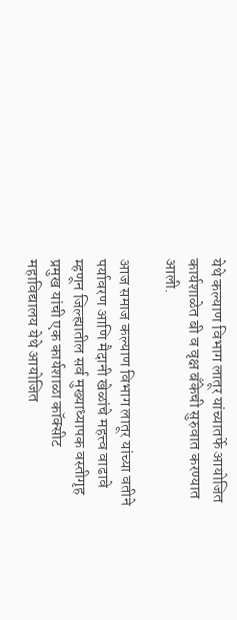येथे कल्याण विभाग लातूर यांच्यातर्फे आयोजित कार्यशाळेत बी व वृक्ष बँकेची सुरुवात करण्यात आली.

आज समाज कल्याण विभाग लातूर यांच्या वतीने पर्यावरण आणि मैदानी खेळांचे महत्त्व वाढावे म्हणून जिल्ह्यातील सर्व मुख्याध्यापक वस्तीगृह प्रमुख यांची एक कार्यशाळा कॉक्सीट महाविद्यालय येथे आयोजित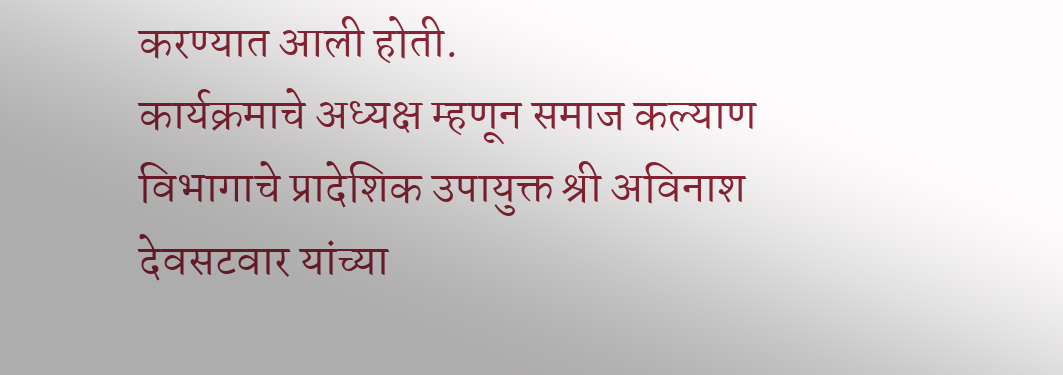करण्यात आली होती.
कार्यक्रमाचे अध्यक्ष म्हणून समाज कल्याण विभागाचे प्रादेशिक उपायुक्त श्री अविनाश देवसटवार यांच्या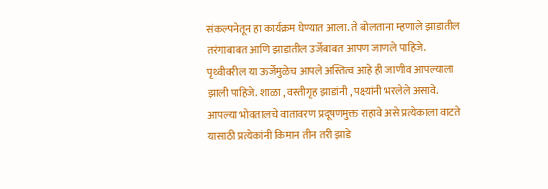संकल्पनेतून हा कार्यक्रम घेण्यात आला. ते बोलताना म्हणाले झाडातील तरंगाबाबत आणि झाडातील उर्जेबाबत आपण जाणले पाहिजे. पृथ्वीवरील या ऊर्जेमुळेच आपले अस्तित्व आहे ही जाणीव आपल्याला झाली पाहिजे. शाळा , वस्तीगृह झाडांनी , पक्ष्यांनी भरलेले असावे. आपल्या भोवतालचे वातावरण प्रदूषणमुक्त राहावे असे प्रत्येकाला वाटते यासाठी प्रत्येकांनी किमान तीन तरी झाडे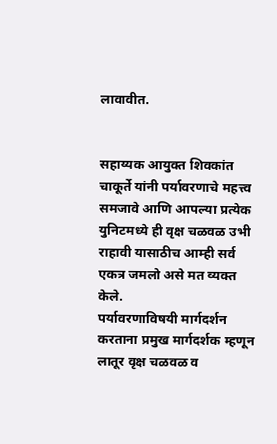लावावीत.


सहाय्यक आयुक्त शिवकांत चाकूर्ते यांनी पर्यावरणाचे महत्त्व समजावे आणि आपल्या प्रत्येक युनिटमध्ये ही वृक्ष चळवळ उभी राहावी यासाठीच आम्ही सर्व एकत्र जमलो असे मत व्यक्त केले.
पर्यावरणाविषयी मार्गदर्शन करताना प्रमुख मार्गदर्शक म्हणून लातूर वृक्ष चळवळ व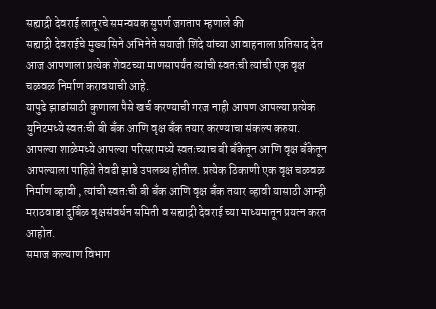सह्याद्री देवराई लातूरचे समन्वयक सुपर्ण जगताप म्हणाले की
सह्याद्री देवराईचे मुख्य सिने अभिनेते सयाजी शिंदे यांच्या आवाहनाला प्रतिसाद देत आज आपणाला प्रत्येक शेवटच्या माणसापर्यंत त्यांची स्वतःची त्यांची एक वृक्ष चळवळ निर्माण करावयाची आहे.
यापुढे झाडांसाठी कुणाला पैसे खर्च करण्याची गरज नाही आपण आपल्या प्रत्येक युनिटमध्ये स्वतःची बी बँक आणि वृक्ष बँक तयार करण्याचा संकल्प करुया. आपल्या शाळेमध्ये आपल्या परिसरामध्ये स्वतःच्याच बी बँकेतून आणि वृक्ष बँकेतून आपल्याला पाहिजे तेवढी झाडे उपलब्ध होतील. प्रत्येक ठिकाणी एक वृक्ष चळवळ निर्माण व्हावी , त्यांची स्वतःची बी बँक आणि वृक्ष बँक तयार व्हावी यासाठी आम्ही मराठवाडा दुर्बिळ वृक्षसंवर्धन समिती व सह्याद्री देवराई च्या माध्यमातून प्रयत्न करत आहोत.
समाज कल्याण विभाग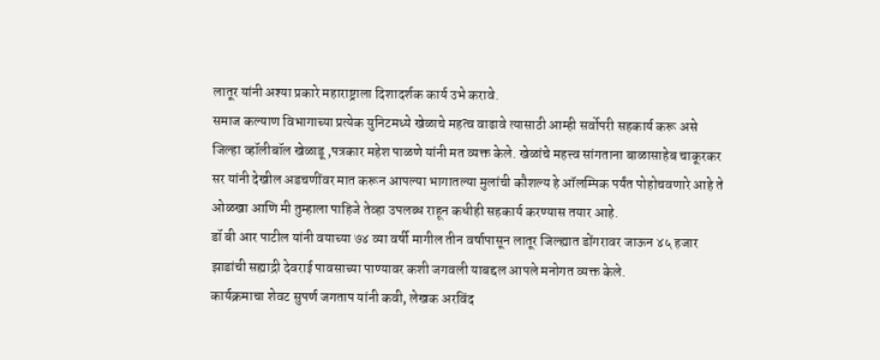लातूर यांनी अश्या प्रकारे महाराष्ट्राला दिशादर्शक कार्य उभे करावे.
समाज कल्याण विभागाच्या प्रत्येक युनिटमध्ये खेळाचे महत्व वाढावे त्यासाठी आम्ही सर्वोपरी सहकार्य करू असे जिल्हा व्हॉलीबॉल खेळाडू ,पत्रकार महेश पाळणे यांनी मत व्यक्त केले. खेळांचे महत्त्व सांगताना बाळासाहेब चाकूरकर सर यांनी देखील अडचणींवर मात करून आपल्या भागातल्या मुलांची कौशल्य हे ऑलम्पिक पर्यंत पोहोचवणारे आहे ते ओळखा आणि मी तुम्हाला पाहिजे तेव्हा उपलब्ध राहून कधीही सहकार्य करण्यास तयार आहे.
डॉ बी आर पाटील यांनी वयाच्या ७४ व्या वर्षी मागील तीन वर्षापासून लातूर जिल्ह्यात डोंगरावर जाऊन ४५ हजार झाडांची सह्याद्री देवराई पावसाच्या पाण्यावर कशी जगवली याबद्दल आपले मनोगत व्यक्त केले.
कार्यक्रमाचा शेवट सुपर्ण जगताप यांनी कवी, लेखक अरविंद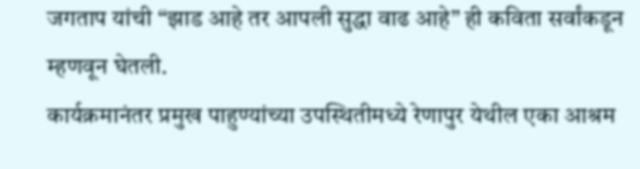जगताप यांची “झाड आहे तर आपली सुद्धा वाढ आहे” ही कविता सर्वांकडून म्हणवून घेतली.
कार्यक्रमानंतर प्रमुख पाहुण्यांच्या उपस्थितीमध्ये रेणापुर येथील एका आश्रम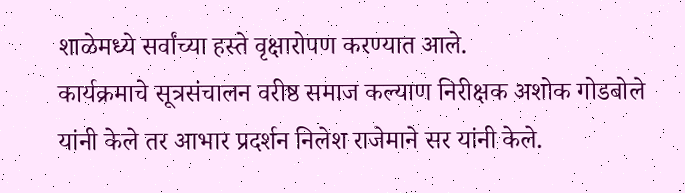शाळेमध्ये सर्वांच्या हस्ते वृक्षारोपण करण्यात आले.
कार्यक्रमाचे सूत्रसंचालन वरीष्ठ समाज कल्याण निरीक्षक अशोक गोडबोले
यांनी केले तर आभार प्रदर्शन निलेश राजेमाने सर यांनी केले.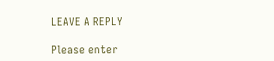LEAVE A REPLY

Please enter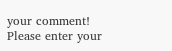your comment!
Please enter your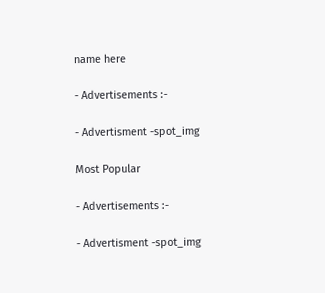name here

- Advertisements :-

- Advertisment -spot_img

Most Popular

- Advertisements :-

- Advertisment -spot_img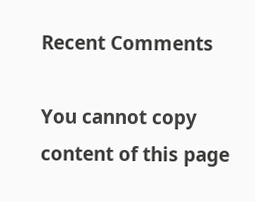Recent Comments

You cannot copy content of this page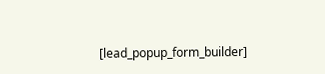[lead_popup_form_builder]